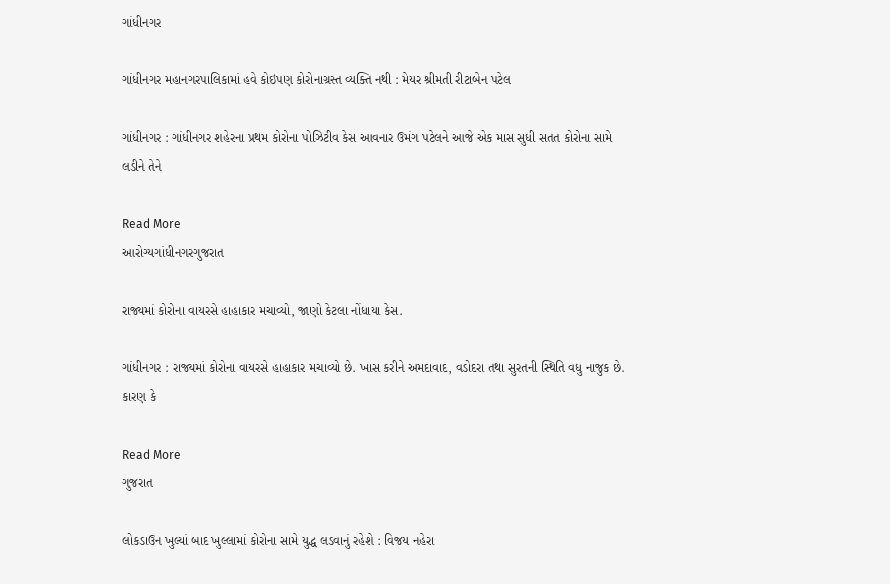ગાંધીનગર

ગાંધીનગર મહાનગરપાલિકામાં હવે કોઇપણ કોરોનાગ્રસ્ત વ્યક્તિ નથી : મેયર શ્રીમતી રીટાબેન પટેલ

ગાંધીનગર : ગાંધીનગર શહેરના પ્રથમ કોરોના પોઝિટીવ કેસ આવનાર ઉમંગ પટેલને આજે એક માસ સુધી સતત કોરોના સામે લડીને તેને

Read More
આરોગ્યગાંધીનગરગુજરાત

રાજ્યમાં કોરોના વાયરસે હાહાકાર મચાવ્યો, જાણો કેટલા નોંધાયા કેસ.

ગાંધીનગર : રાજ્યમાં કોરોના વાયરસે હાહાકાર મચાવ્યો છે. ખાસ કરીને અમદાવાદ, વડોદરા તથા સુરતની સ્થિતિ વધુ નાજુક છે. કારણ કે

Read More
ગુજરાત

લોકડાઉન ખુલ્યાં બાદ ખુલ્લામાં કોરોના સામે યુદ્ધ લડવાનું રહેશે : વિજય નહેરા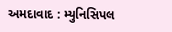અમદાવાદ : મ્યુનિસિપલ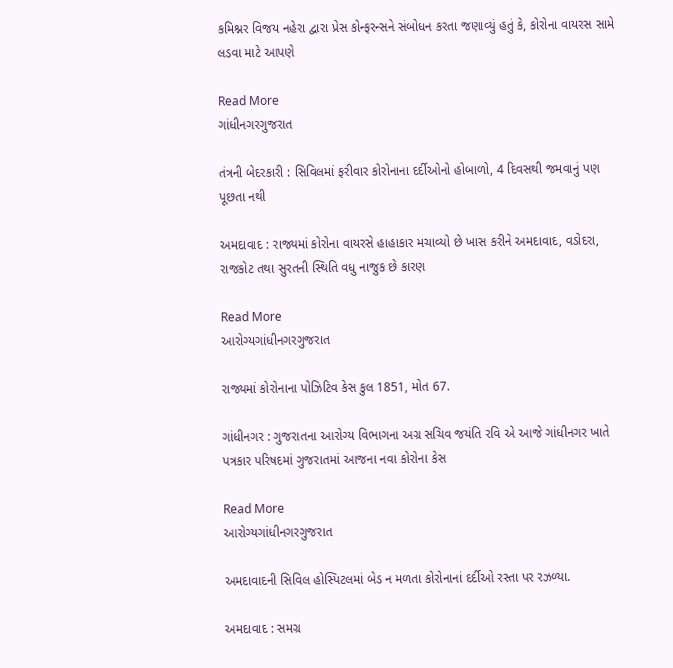કમિશ્નર વિજય નહેરા દ્વારા પ્રેસ કોન્ફરન્સને સંબોધન કરતા જણાવ્યું હતું કે, કોરોના વાયરસ સામે લડવા માટે આપણે

Read More
ગાંધીનગરગુજરાત

તંત્રની બેદરકારી : સિવિલમાં ફરીવાર કોરોનાના દર્દીઓનો હોબાળો, 4 દિવસથી જમવાનું પણ પૂછતા નથી

અમદાવાદ : રાજ્યમાં કોરોના વાયરસે હાહાકાર મચાવ્યો છે ખાસ કરીને અમદાવાદ, વડોદરા, રાજકોટ તથા સુરતની સ્થિતિ વધુ નાજુક છે કારણ

Read More
આરોગ્યગાંધીનગરગુજરાત

રાજ્યમાં કોરોનાના પોઝિટિવ કેસ કુલ 1851, મોત 67.

ગાંધીનગર : ગુજરાતના આરોગ્ય વિભાગના અગ્ર સચિવ જયંતિ રવિ એ આજે ગાંધીનગર ખાતે પત્રકાર પરિષદમાં ગુજરાતમાં આજના નવા કોરોના કેસ

Read More
આરોગ્યગાંધીનગરગુજરાત

અમદાવાદની સિવિલ હોસ્પિટલમાં બેડ ન મળતા કોરોનાનાં દર્દીઓ રસ્તા પર રઝળ્યા.

અમદાવાદ : સમગ્ર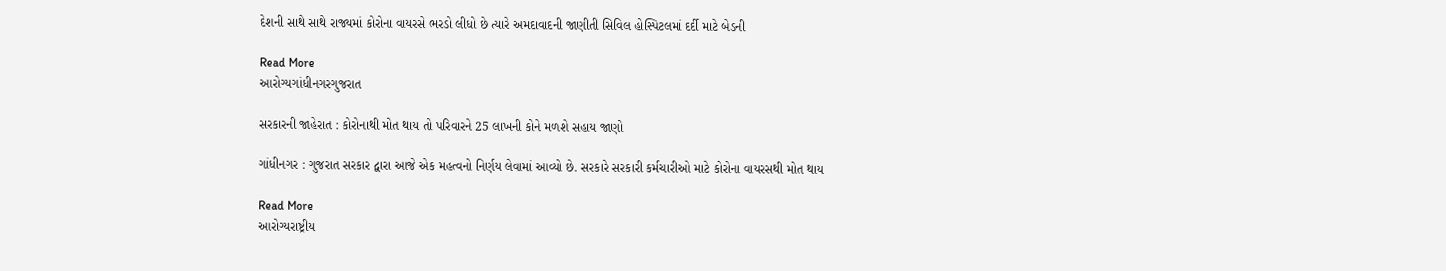દેશની સાથે સાથે રાજ્યમાં કોરોના વાયરસે ભરડો લીધો છે ત્યારે અમદાવાદની જાણીતી સિવિલ હોસ્પિટલમાં દર્દી માટે બેડની

Read More
આરોગ્યગાંધીનગરગુજરાત

સરકારની જાહેરાત : કોરોનાથી મોત થાય તો પરિવારને 25 લાખની કોને મળશે સહાય જાણો

ગાંધીનગર : ગુજરાત સરકાર દ્વારા આજે એક મહત્વનો નિર્ણય લેવામાં આવ્યો છે. સરકારે સરકારી કર્મચારીઓ માટે કોરોના વાયરસથી મોત થાય

Read More
આરોગ્યરાષ્ટ્રીય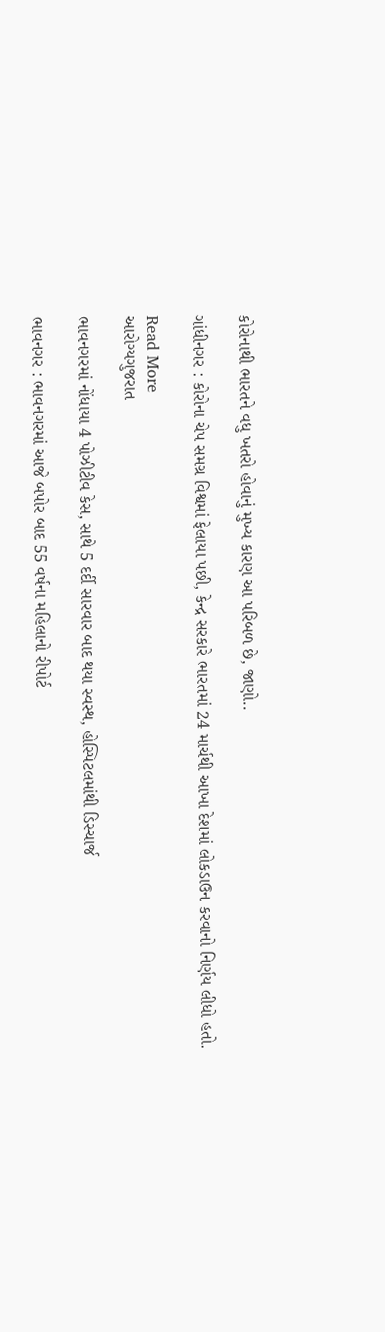કોરોનાથી ભારતને વધુ ખતરો હોવાનું મુખ્ય કારણ આ પરિબળ છે, જાણો..

ગાંધીનગર : કોરોના ચેપ સમગ્ર વિશ્વમાં ફેલાયા પછી, કેન્દ્ર સરકારે ભારતમાં 24 માર્ચથી આખા દેશમાં લોકડાઉન કરવાનો નિર્ણય લીધો હતો.

Read More
આરોગ્યગુજરાત

ભાવનગરમાં નોંધાયા 4 પોઝીટીવ કેસ, સાથે 5 દર્દી સારવાર બાદ થયા સ્વસ્થ, હોસ્પિટલમાંથી ડિસ્ચાર્જ

ભાવનગર : ભાવનગરમાં આજે બપોર બાદ 55 વર્ષના મહિલાનો રીપોર્ટ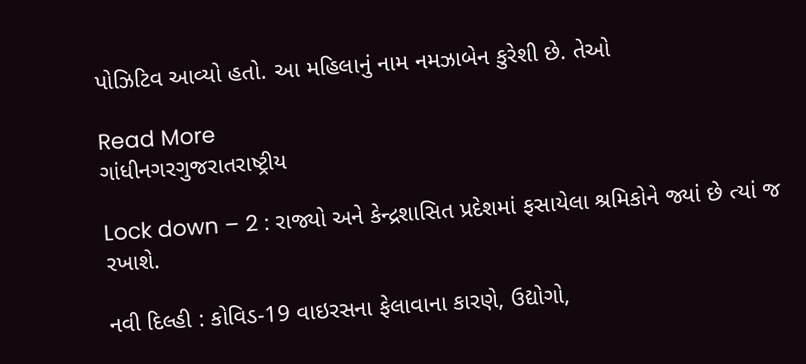પોઝિટિવ આવ્યો હતો. આ મહિલાનું નામ નમઝાબેન કુરેશી છે. તેઓ

Read More
ગાંધીનગરગુજરાતરાષ્ટ્રીય

Lock down – 2 : રાજ્યો અને કેન્દ્રશાસિત પ્રદેશમાં ફસાયેલા શ્રમિકોને જ્યાં છે ત્યાં જ રખાશે.

નવી દિલ્હી : કોવિડ-19 વાઇરસના ફેલાવાના કારણે, ઉદ્યોગો,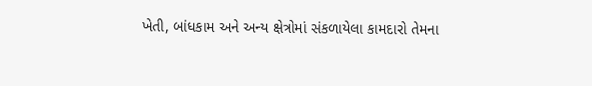ખેતી, બાંધકામ અને અન્ય ક્ષેત્રોમાં સંકળાયેલા કામદારો તેમના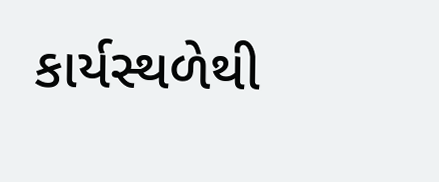કાર્યસ્થળેથી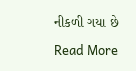નીકળી ગયા છે

Read More